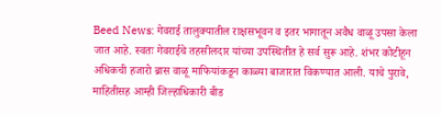Beed News: गेवराई तालुक्यातील राक्षसभूवन व इतर भागातून अवैध वाळू उपसा केला जात आहे. स्वतः गेवराईचे तहसीलदार यांच्या उपस्थितीत हे सर्व सुरू आहे. शंभर कोटीहून अधिकची हजारो ब्रास वाळू माफियांकडून काळ्या बाजारात विकण्यात आली. याचे पुरावे, माहितीसह आम्ही जिल्हाधिकारी बीड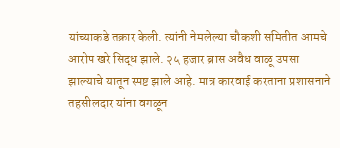यांच्याकडे तक्रार केली. त्यांनी नेमलेल्या चौकशी समितीत आमचे आरोप खरे सिद्ध झाले. २५ हजार ब्रास अवैध वाळू उपसा झाल्याचे यातून स्पष्ट झाले आहे. मात्र कारवाई करताना प्रशासनाने तहसीलदार यांना वगळून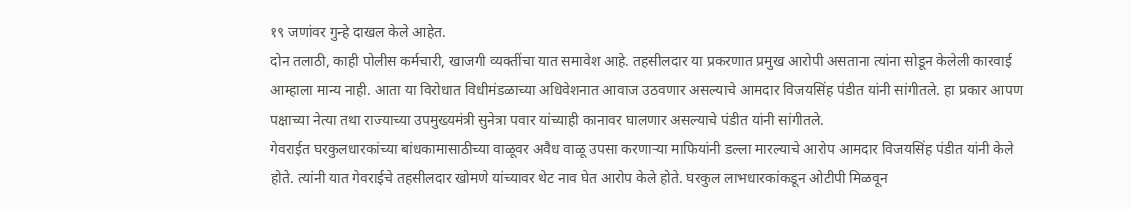१९ जणांवर गुन्हे दाखल केले आहेत.
दोन तलाठी, काही पोलीस कर्मचारी, खाजगी व्यक्तींचा यात समावेश आहे. तहसीलदार या प्रकरणात प्रमुख आरोपी असताना त्यांना सोडून केलेली कारवाई आम्हाला मान्य नाही. आता या विरोधात विधीमंडळाच्या अधिवेशनात आवाज उठवणार असल्याचे आमदार विजयसिंह पंडीत यांनी सांगीतले. हा प्रकार आपण पक्षाच्या नेत्या तथा राज्याच्या उपमुख्यमंत्री सुनेत्रा पवार यांच्याही कानावर घालणार असल्याचे पंडीत यांनी सांगीतले.
गेवराईत घरकुलधारकांच्या बांधकामासाठीच्या वाळूवर अवैध वाळू उपसा करणाऱ्या माफियांनी डल्ला मारल्याचे आरोप आमदार विजयसिंह पंडीत यांनी केले होते. त्यांनी यात गेवराईचे तहसीलदार खोमणे यांच्यावर थेट नाव घेत आरोप केले होते. घरकुल लाभधारकांकडून ओटीपी मिळवून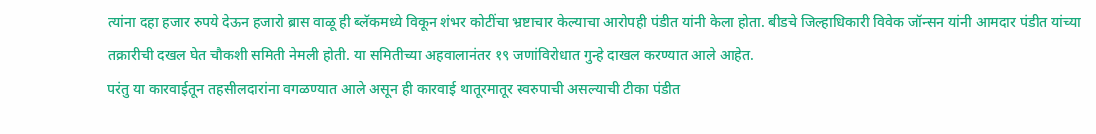त्यांना दहा हजार रुपये देऊन हजारो ब्रास वाळू ही ब्लॅकमध्ये विकून शंभर कोटींचा भ्रष्टाचार केल्याचा आरोपही पंडीत यांनी केला होता. बीडचे जिल्हाधिकारी विवेक जॉन्सन यांनी आमदार पंडीत यांच्या तक्रारीची दखल घेत चौकशी समिती नेमली होती. या समितीच्या अहवालानंतर १९ जणांविरोधात गुन्हे दाखल करण्यात आले आहेत.
परंतु या कारवाईतून तहसीलदारांना वगळण्यात आले असून ही कारवाई थातूरमातूर स्वरुपाची असल्याची टीका पंडीत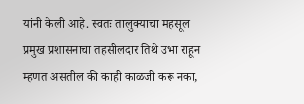यांनी केली आहे. स्वतः तालुक्याचा महसूल प्रमुख प्रशासनाचा तहसीलदार तिथे उभा राहून म्हणत असतील की काही काळजी करू नका,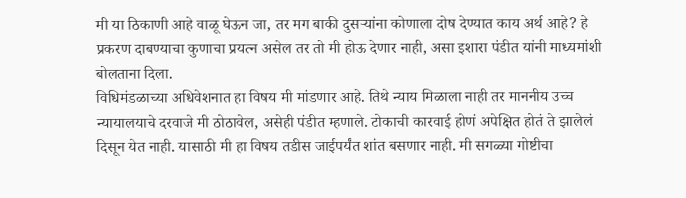मी या ठिकाणी आहे वाळू घेऊन जा, तर मग बाकी दुसऱ्यांना कोणाला दोष देण्यात काय अर्थ आहे? हे प्रकरण दाबण्याचा कुणाचा प्रयत्न असेल तर तो मी होऊ देणार नाही, असा इशारा पंडीत यांनी माध्यमांशी बोलताना दिला.
विधिमंडळाच्या अधिवेशनात हा विषय मी मांडणार आहे. तिथे न्याय मिळाला नाही तर माननीय उच्च न्यायालयाचे दरवाजे मी ठोठावेल, असेही पंडीत म्हणाले. टोकाची कारवाई होणं अपेक्षित होतं ते झालेलं दिसून येत नाही. यासाठी मी हा विषय तडीस जाईपर्यंत शांत बसणार नाही. मी सगळ्या गोष्टीचा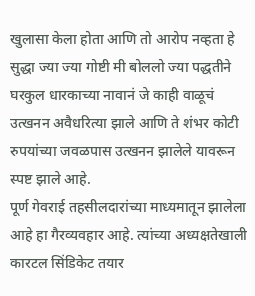खुलासा केला होता आणि तो आरोप नव्हता हे सुद्धा ज्या ज्या गोष्टी मी बोललो ज्या पद्धतीने घरकुल धारकाच्या नावानं जे काही वाळूचं उत्खनन अवैधरित्या झाले आणि ते शंभर कोटी रुपयांच्या जवळपास उत्खनन झालेले यावरून स्पष्ट झाले आहे.
पूर्ण गेवराई तहसीलदारांच्या माध्यमातून झालेला आहे हा गैरव्यवहार आहे. त्यांच्या अध्यक्षतेखाली कारटल सिंडिकेट तयार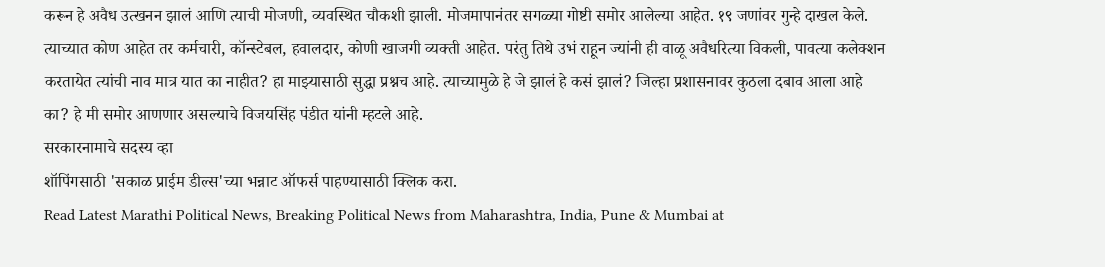करून हे अवैध उत्खनन झालं आणि त्याची मोजणी, व्यवस्थित चौकशी झाली. मोजमापानंतर सगळ्या गोष्टी समोर आलेल्या आहेत. १९ जणांवर गुन्हे दाखल केले. त्याच्यात कोण आहेत तर कर्मचारी, कॉन्स्टेबल, हवालदार, कोणी खाजगी व्यक्ती आहेत. परंतु तिथे उभं राहून ज्यांनी ही वाळू अवैधरित्या विकली, पावत्या कलेक्शन करतायेत त्यांची नाव मात्र यात का नाहीत? हा माझ्यासाठी सुद्धा प्रश्नच आहे. त्याच्यामुळे हे जे झालं हे कसं झालं? जिल्हा प्रशासनावर कुठला दबाव आला आहे का? हे मी समोर आणणार असल्याचे विजयसिंह पंडीत यांनी म्हटले आहे.
सरकारनामाचे सदस्य व्हा
शॉपिंगसाठी 'सकाळ प्राईम डील्स'च्या भन्नाट ऑफर्स पाहण्यासाठी क्लिक करा.
Read Latest Marathi Political News, Breaking Political News from Maharashtra, India, Pune & Mumbai at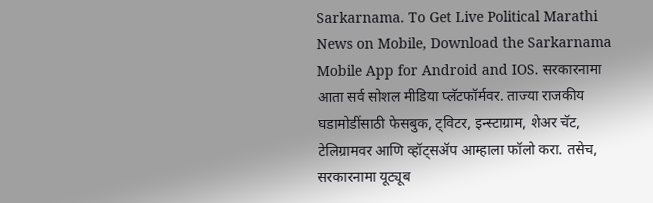Sarkarnama. To Get Live Political Marathi News on Mobile, Download the Sarkarnama Mobile App for Android and IOS. सरकारनामा आता सर्व सोशल मीडिया प्लॅटफॉर्मवर. ताज्या राजकीय घडामोडींसाठी फेसबुक, ट्विटर, इन्स्टाग्राम, शेअर चॅट, टेलिग्रामवर आणि व्हॉट्सॲप आम्हाला फॉलो करा. तसेच, सरकारनामा यूट्यूब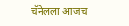चॅनेलला आजच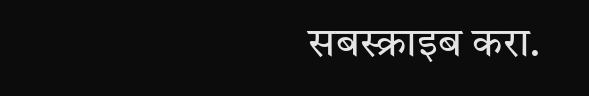सबस्क्राइब करा.